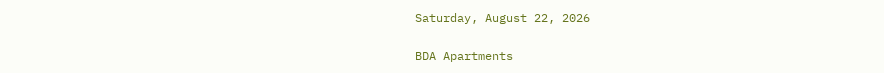Saturday, August 22, 2026

BDA Apartments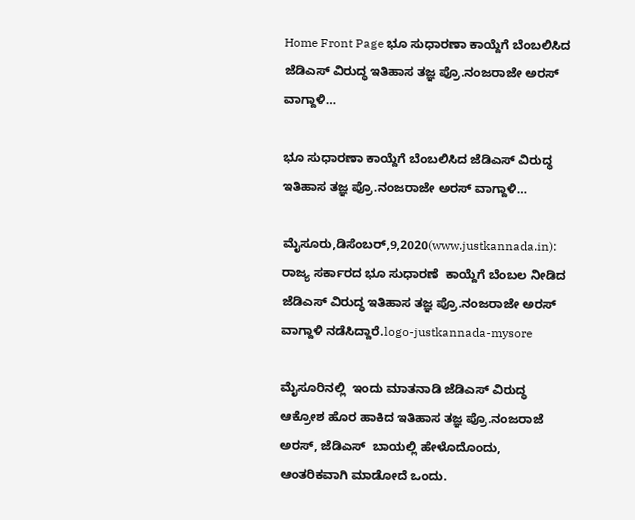Home Front Page ಭೂ ಸುಧಾರಣಾ ಕಾಯ್ದೆಗೆ ಬೆಂಬಲಿಸಿದ ಜೆಡಿಎಸ್ ವಿರುದ್ಧ ಇತಿಹಾಸ ತಜ್ಞ ಪ್ರೊ.ನಂಜರಾಜೇ ಅರಸ್ ವಾಗ್ದಾಳಿ…

ಭೂ ಸುಧಾರಣಾ ಕಾಯ್ದೆಗೆ ಬೆಂಬಲಿಸಿದ ಜೆಡಿಎಸ್ ವಿರುದ್ಧ ಇತಿಹಾಸ ತಜ್ಞ ಪ್ರೊ.ನಂಜರಾಜೇ ಅರಸ್ ವಾಗ್ದಾಳಿ…

ಮೈಸೂರು,ಡಿಸೆಂಬರ್,9,2020(www.justkannada.in):  ರಾಜ್ಯ ಸರ್ಕಾರದ ಭೂ ಸುಧಾರಣೆ  ಕಾಯ್ದೆಗೆ ಬೆಂಬಲ‌ ನೀಡಿದ ಜೆಡಿಎಸ್ ವಿರುದ್ಧ ಇತಿಹಾಸ ತಜ್ಞ ಪ್ರೊ.ನಂಜರಾಜೇ ಅರಸ್ ವಾಗ್ದಾಳಿ ನಡೆಸಿದ್ದಾರೆ.logo-justkannada-mysore

ಮೈಸೂರಿನಲ್ಲಿ  ಇಂದು ಮಾತನಾಡಿ ಜೆಡಿಎಸ್ ವಿರುದ್ಧ ಆಕ್ರೋಶ ಹೊರ ಹಾಕಿದ ಇತಿಹಾಸ ತಜ್ಞ ಪ್ರೊ.ನಂಜರಾಜೆ ಅರಸ್, ಜೆಡಿಎಸ್  ಬಾಯಲ್ಲಿ ಹೇಳೊದೊಂದು, ಆಂತರಿಕವಾಗಿ ಮಾಡೋದೆ ಒಂದು.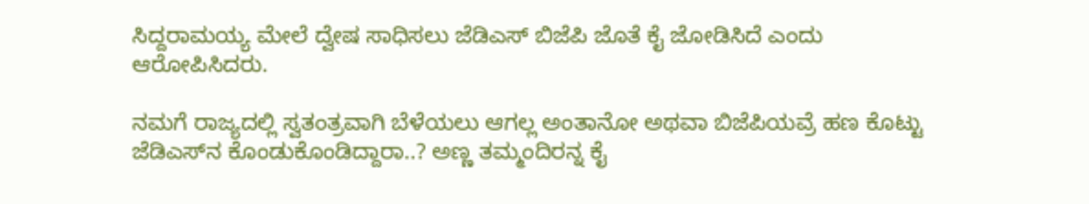ಸಿದ್ದರಾಮಯ್ಯ ಮೇಲೆ ದ್ವೇಷ ಸಾಧಿಸಲು ಜೆಡಿಎಸ್ ಬಿಜೆಪಿ ಜೊತೆ ಕೈ ಜೋಡಿಸಿದೆ ಎಂದು ಆರೋಪಿಸಿದರು.

ನಮಗೆ ರಾಜ್ಯದಲ್ಲಿ ಸ್ವತಂತ್ರವಾಗಿ ಬೆಳೆಯಲು ಆಗಲ್ಲ ಅಂತಾನೋ ಅಥವಾ ಬಿಜೆಪಿಯವ್ರೆ ಹಣ ಕೊಟ್ಟು ಜೆಡಿಎಸ್‌ನ ಕೊಂಡುಕೊಂಡಿದ್ದಾರಾ‌..? ಅಣ್ಣ ತಮ್ಮಂದಿರನ್ನ ಕೈ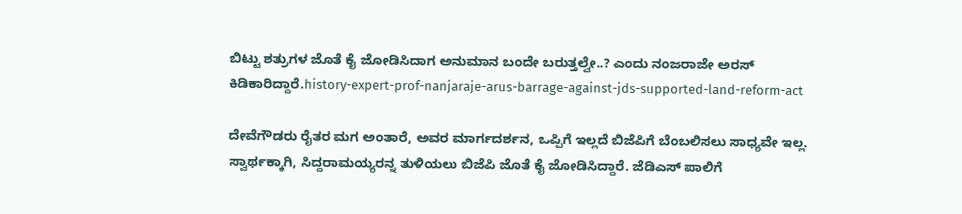ಬಿಟ್ಟು ಶತ್ರುಗಳ ಜೊತೆ ಕೈ ಜೋಡಿಸಿದಾಗ ಅನುಮಾನ ಬಂದೇ ಬರುತ್ತಲ್ವೇ..? ಎಂದು ನಂಜರಾಜೇ ಅರಸ್ ಕಿಡಿಕಾರಿದ್ದಾರೆ.history-expert-prof-nanjaraje-arus-barrage-against-jds-supported-land-reform-act

ದೇವೆಗೌಡರು ರೈತರ ಮಗ ಅಂತಾರೆ, ಅವರ ಮಾರ್ಗದರ್ಶನ, ಒಪ್ಪಿಗೆ ಇಲ್ಲದೆ ಬಿಜೆಪಿಗೆ ಬೆಂಬಲಿಸಲು ಸಾಧ್ಯವೇ ಇಲ್ಲ. ಸ್ವಾರ್ಥಕ್ಕಾಗಿ, ಸಿದ್ದರಾಮಯ್ಯರನ್ನ ತುಳಿಯಲು ಬಿಜೆಪಿ ಜೊತೆ ಕೈ ಜೋಡಿಸಿದ್ದಾರೆ. ಜೆಡಿಎಸ್‌ ಪಾಲಿಗೆ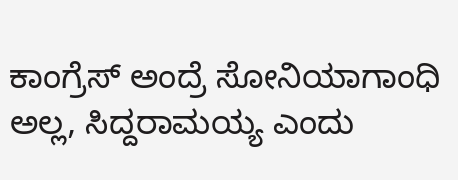ಕಾಂಗ್ರೆಸ್‌ ಅಂದ್ರೆ ಸೋನಿಯಾಗಾಂಧಿ ಅಲ್ಲ, ಸಿದ್ದರಾಮಯ್ಯ ಎಂದು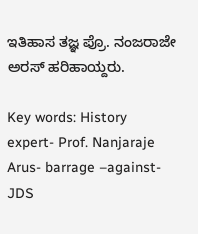ಇತಿಹಾಸ ತಜ್ಞ ಪ್ರೊ. ನಂಜರಾಜೇ ಅರಸ್ ಹರಿಹಾಯ್ದರು.

Key words: History expert- Prof. Nanjaraje Arus- barrage –against-JDS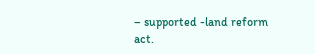– supported -land reform act.